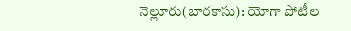నెల్లూరు(బారకాసు): యోగా పోటీల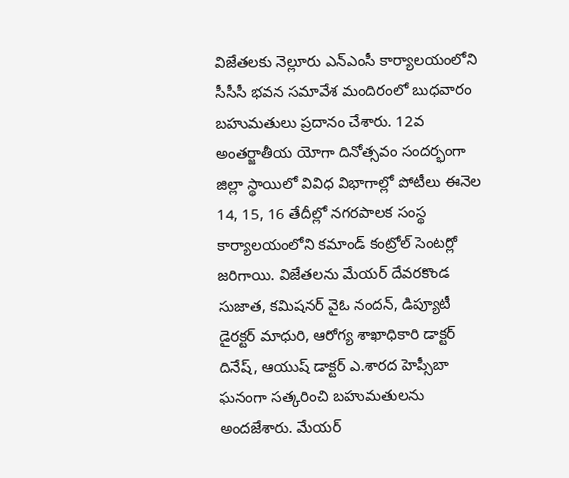విజేతలకు నెల్లూరు ఎన్ఎంసీ కార్యాలయంలోని సీసీసీ భవన సమావేశ మందిరంలో బుధవారం బహుమతులు ప్రదానం చేశారు. 12వ అంతర్జాతీయ యోగా దినోత్సవం సందర్భంగా జిల్లా స్థాయిలో వివిధ విభాగాల్లో పోటీలు ఈనెల 14, 15, 16 తేదీల్లో నగరపాలక సంస్థ కార్యాలయంలోని కమాండ్ కంట్రోల్ సెంటర్లో జరిగాయి. విజేతలను మేయర్ దేవరకొండ సుజాత, కమిషనర్ వైఓ నందన్, డిప్యూటీ డైరక్టర్ మాధురి, ఆరోగ్య శాఖాధికారి డాక్టర్ దినేష్, ఆయుష్ డాక్టర్ ఎ.శారద హెప్సీబా ఘనంగా సత్కరించి బహుమతులను అందజేశారు. మేయర్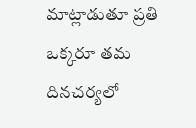మాట్లాడుతూ ప్రతి ఒక్కరూ తమ దినచర్యలో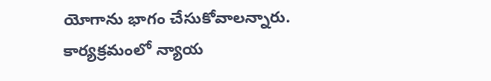యోగాను భాగం చేసుకోవాలన్నారు. కార్యక్రమంలో న్యాయ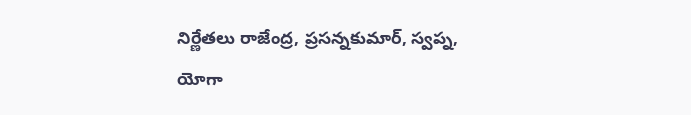నిర్ణేతలు రాజేంద్ర, ప్రసన్నకుమార్, స్వప్న, యోగా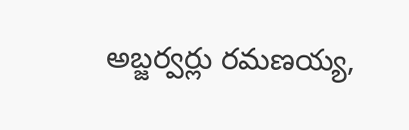అబ్జర్వర్లు రమణయ్య,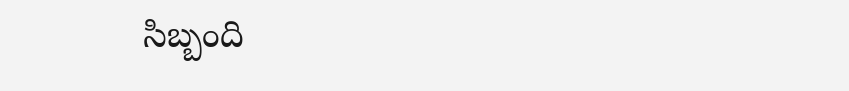సిబ్బంది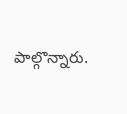పాల్గొన్నారు.